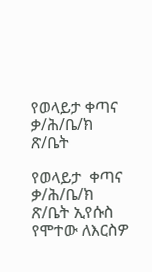የወላይታ ቀጣና ቃ/ሕ/ቤ/ክ ጽ/ቤት

የወላይታ  ቀጣና ቃ/ሕ/ቤ/ክ ጽ/ቤት ኢየሱስ የሞተው ለእርስዎ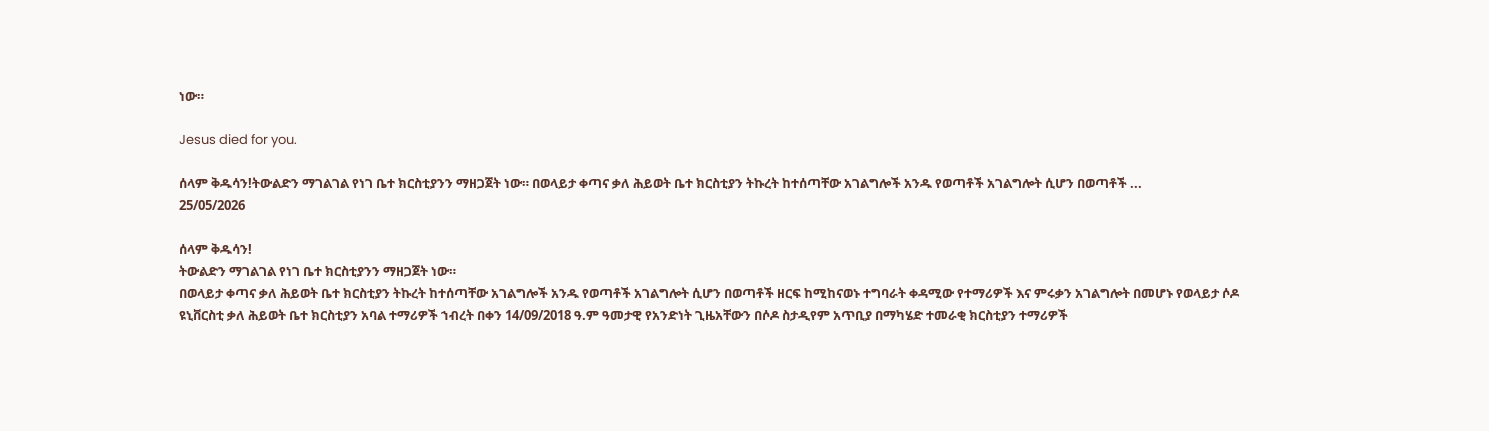ነው።

Jesus died for you.

ሰላም ቅዱሳን!ትውልድን ማገልገል የነገ ቤተ ክርስቲያንን ማዘጋጀት ነው። በወላይታ ቀጣና ቃለ ሕይወት ቤተ ክርስቲያን ትኩረት ከተሰጣቸው አገልግሎች አንዱ የወጣቶች አገልግሎት ሲሆን በወጣቶች ...
25/05/2026

ሰላም ቅዱሳን!
ትውልድን ማገልገል የነገ ቤተ ክርስቲያንን ማዘጋጀት ነው።
በወላይታ ቀጣና ቃለ ሕይወት ቤተ ክርስቲያን ትኩረት ከተሰጣቸው አገልግሎች አንዱ የወጣቶች አገልግሎት ሲሆን በወጣቶች ዘርፍ ከሚከናወኑ ተግባራት ቀዳሚው የተማሪዎች እና ምሩቃን አገልግሎት በመሆኑ የወላይታ ሶዶ ዩኒቨርስቲ ቃለ ሕይወት ቤተ ክርስቲያን አባል ተማሪዎች ኀብረት በቀን 14/09/2018 ዓ.ም ዓመታዊ የአንድነት ጊዜአቸውን በሶዶ ስታዲየም አጥቢያ በማካሄድ ተመራቂ ክርስቲያን ተማሪዎች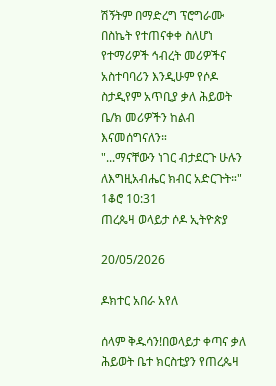ሽኝትም በማድረግ ፕሮግራሙ በስኬት የተጠናቀቀ ስለሆነ የተማሪዎች ኅብረት መሪዎችና አስተባባሪን እንዲሁም የሶዶ ስታዲየም አጥቢያ ቃለ ሕይወት ቤ/ክ መሪዎችን ከልብ እናመሰግናለን።
"...ማናቸውን ነገር ብታደርጉ ሁሉን ለእግዚአብሔር ክብር አድርጉት።" 1ቆሮ 10:31
ጠረጴዛ ወላይታ ሶዶ ኢትዮጵያ

20/05/2026

ዶክተር አበራ አየለ

ሰላም ቅዱሳን!በወላይታ ቀጣና ቃለ ሕይወት ቤተ ክርስቲያን የጠረጴዛ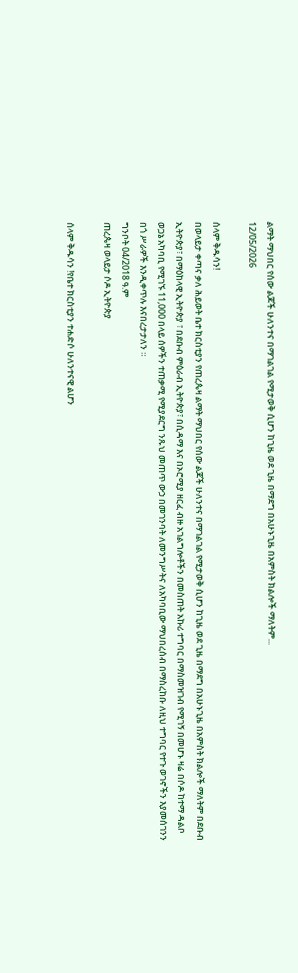ልማት ማህበር የሰው ልጆች ሁለንተና በማገልገል የሚታወቅ ሲሆን ከጊዜ ወደ ጊዜ በማደግ በአሁኑጊዜ በአምስት ክልሎች ማለትም...
12/05/2026

ሰላም ቅዱሳን!
በወላይታ ቀጣና ቃለ ሕይወት ቤተ ክርስቲያን የጠረጴዛ ልማት ማህበር የሰው ልጆች ሁለንተና በማገልገል የሚታወቅ ሲሆን ከጊዜ ወደ ጊዜ በማደግ በአሁኑጊዜ በአምስት ክልሎች ማለትም በደቡብ ኢትዮጵያ፣ በማዕከላዊ ኢትዮጵያ ፣ በደቡብ ምዕራብ ኢትዮጵያ፣ በሲዳማ እና በኦሮሚያ ዘርፈ ብዙ አገልግሎቶችን በመስጠት አኩሪ ተግባር በማስመዝገብ የሚገኝ በመሆኑ ዛሬ በሶዶ ከተማ ዳልቦ ወጋኔ አካባቢ የሚገኙ 11,000 በላይ ሰዎችን ተጠቃሚ የሚያደርግ ንጹህ መጠጥ ውኃ በመገንባት ለመንግሥትና ለአካባቢው ማህበረሰብ በማስረከቡ ለዚህ ተግባር የተጉ ወገኖችን እያመሰገንን በጎ ሥራዎች እንዲቀጥሉ እናበረታታለን ።
ግንቦት 04/2018 ዓ.ም
ጠረጴዛ ወላይታ ሶዶ ኢትዮጵያ

ሰላም ቅዱሳን !የቤተ ክርስቲያን ተሐድሶ ሁለንተናዊ ልሆን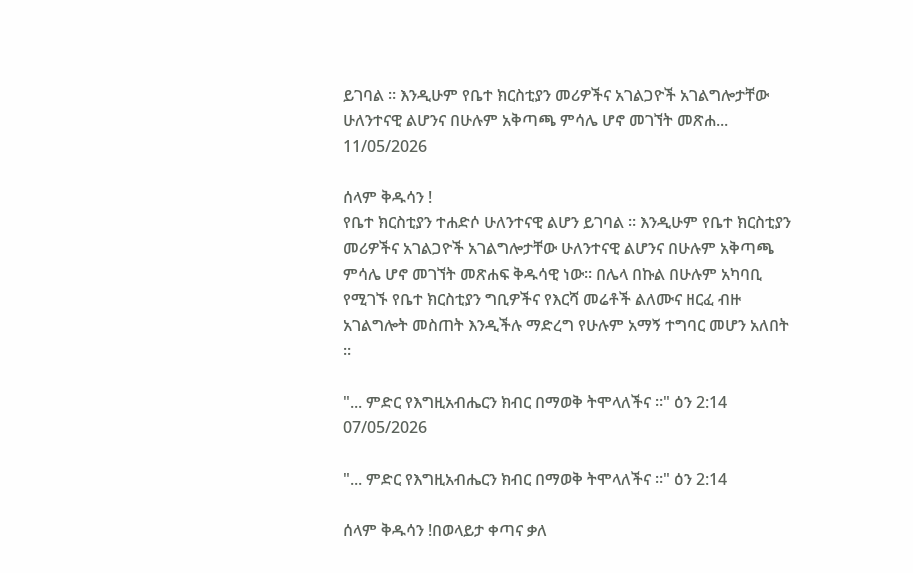ይገባል ። እንዲሁም የቤተ ክርስቲያን መሪዎችና አገልጋዮች አገልግሎታቸው ሁለንተናዊ ልሆንና በሁሉም አቅጣጫ ምሳሌ ሆኖ መገኘት መጽሐ...
11/05/2026

ሰላም ቅዱሳን !
የቤተ ክርስቲያን ተሐድሶ ሁለንተናዊ ልሆን ይገባል ። እንዲሁም የቤተ ክርስቲያን መሪዎችና አገልጋዮች አገልግሎታቸው ሁለንተናዊ ልሆንና በሁሉም አቅጣጫ ምሳሌ ሆኖ መገኘት መጽሐፍ ቅዱሳዊ ነው። በሌላ በኩል በሁሉም አካባቢ የሚገኙ የቤተ ክርስቲያን ግቢዎችና የእርሻ መሬቶች ልለሙና ዘርፈ ብዙ አገልግሎት መስጠት እንዲችሉ ማድረግ የሁሉም አማኝ ተግባር መሆን አለበት ።

"... ምድር የእግዚአብሔርን ክብር በማወቅ ትሞላለችና ።" ዕን 2:14
07/05/2026

"... ምድር የእግዚአብሔርን ክብር በማወቅ ትሞላለችና ።" ዕን 2:14

ሰላም ቅዱሳን !በወላይታ ቀጣና ቃለ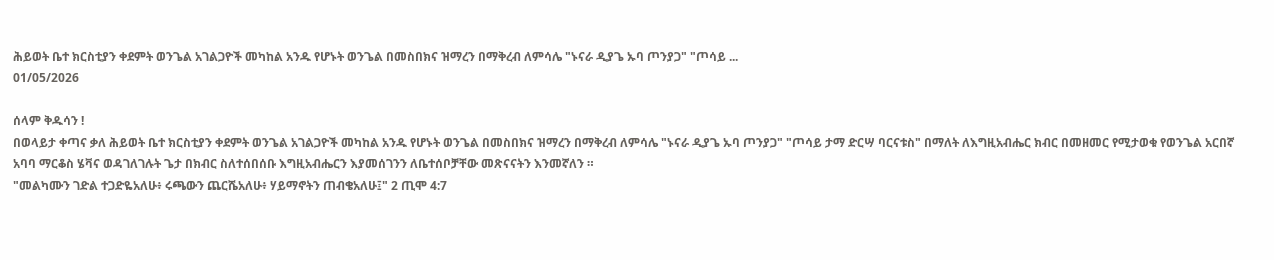ሕይወት ቤተ ክርስቲያን ቀደምት ወንጌል አገልጋዮች መካከል አንዱ የሆኑት ወንጌል በመስበክና ዝማረን በማቅረብ ለምሳሌ "ኑናራ ዲያጌ ኡባ ጦንያጋ" "ጦሳይ ...
01/05/2026

ሰላም ቅዱሳን !
በወላይታ ቀጣና ቃለ ሕይወት ቤተ ክርስቲያን ቀደምት ወንጌል አገልጋዮች መካከል አንዱ የሆኑት ወንጌል በመስበክና ዝማረን በማቅረብ ለምሳሌ "ኑናራ ዲያጌ ኡባ ጦንያጋ" "ጦሳይ ታማ ድርሣ ባርናቱስ" በማለት ለእግዚአብሔር ክብር በመዘመር የሚታወቁ የወንጌል አርበኛ አባባ ማርቆስ ሄቫና ወዳገለገሉት ጌታ በክብር ስለተሰበሰቡ እግዚአብሔርን እያመሰገንን ለቤተሰቦቻቸው መጽናናትን እንመኛለን ።
"መልካሙን ገድል ተጋድዬአለሁ፥ ሩጫውን ጨርሼአለሁ፥ ሃይማኖትን ጠብቄአለሁ፤" 2 ጢሞ 4:7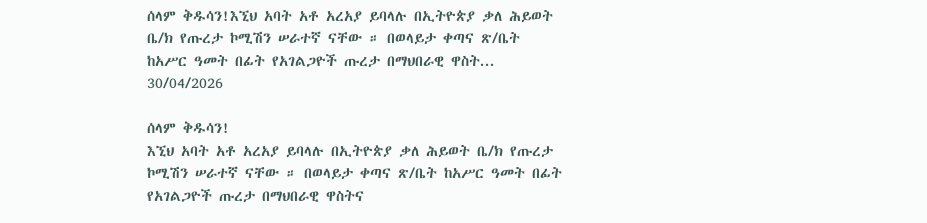ሰላም ቅዱሳን!እኚህ አባት አቶ አረአያ ይባላሉ በኢትዮጵያ ቃለ ሕይወት ቤ/ክ የጡረታ ኮሚሽን ሠራተኛ ናቸው ። በወላይታ ቀጣና ጽ/ቤት ከአሥር ዓመት በፊት የአገልጋዮች ጡረታ በማህበራዊ ዋስት...
30/04/2026

ሰላም ቅዱሳን!
እኚህ አባት አቶ አረአያ ይባላሉ በኢትዮጵያ ቃለ ሕይወት ቤ/ክ የጡረታ ኮሚሽን ሠራተኛ ናቸው ። በወላይታ ቀጣና ጽ/ቤት ከአሥር ዓመት በፊት የአገልጋዮች ጡረታ በማህበራዊ ዋስትና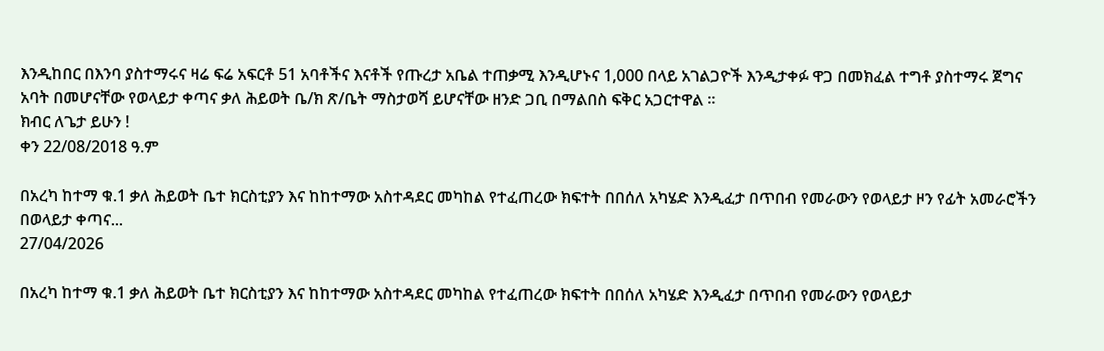እንዲከበር በእንባ ያስተማሩና ዛሬ ፍሬ አፍርቶ 51 አባቶችና እናቶች የጡረታ አቤል ተጠቃሚ እንዲሆኑና 1,000 በላይ አገልጋዮች እንዲታቀፉ ዋጋ በመክፈል ተግቶ ያስተማሩ ጀግና አባት በመሆናቸው የወላይታ ቀጣና ቃለ ሕይወት ቤ/ክ ጽ/ቤት ማስታወሻ ይሆናቸው ዘንድ ጋቢ በማልበስ ፍቅር አጋርተዋል ።
ክብር ለጌታ ይሁን !
ቀን 22/08/2018 ዓ.ም

በአረካ ከተማ ቁ.1 ቃለ ሕይወት ቤተ ክርስቲያን እና ከከተማው አስተዳደር መካከል የተፈጠረው ክፍተት በበሰለ አካሄድ እንዲፈታ በጥበብ የመራውን የወላይታ ዞን የፊት አመራሮችን በወላይታ ቀጣና...
27/04/2026

በአረካ ከተማ ቁ.1 ቃለ ሕይወት ቤተ ክርስቲያን እና ከከተማው አስተዳደር መካከል የተፈጠረው ክፍተት በበሰለ አካሄድ እንዲፈታ በጥበብ የመራውን የወላይታ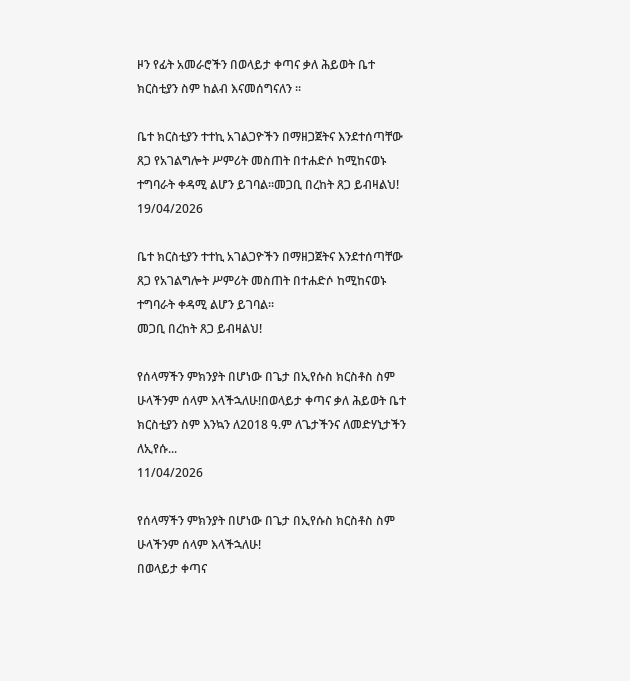ዞን የፊት አመራሮችን በወላይታ ቀጣና ቃለ ሕይወት ቤተ ክርስቲያን ስም ከልብ እናመሰግናለን ።

ቤተ ክርስቲያን ተተኪ አገልጋዮችን በማዘጋጀትና እንደተሰጣቸው ጸጋ የአገልግሎት ሥምሪት መስጠት በተሐድሶ ከሚከናወኑ ተግባራት ቀዳሚ ልሆን ይገባል።መጋቢ በረከት ጸጋ ይብዛልህ!
19/04/2026

ቤተ ክርስቲያን ተተኪ አገልጋዮችን በማዘጋጀትና እንደተሰጣቸው ጸጋ የአገልግሎት ሥምሪት መስጠት በተሐድሶ ከሚከናወኑ ተግባራት ቀዳሚ ልሆን ይገባል።
መጋቢ በረከት ጸጋ ይብዛልህ!

የሰላማችን ምክንያት በሆነው በጌታ በኢየሱስ ክርስቶስ ስም ሁላችንም ሰላም እላችኋለሁ!በወላይታ ቀጣና ቃለ ሕይወት ቤተ ክርስቲያን ስም እንኳን ለ2018 ዓ.ም ለጌታችንና ለመድሃኒታችን ለኢየሱ...
11/04/2026

የሰላማችን ምክንያት በሆነው በጌታ በኢየሱስ ክርስቶስ ስም ሁላችንም ሰላም እላችኋለሁ!
በወላይታ ቀጣና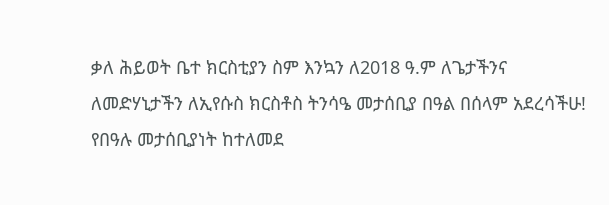ቃለ ሕይወት ቤተ ክርስቲያን ስም እንኳን ለ2018 ዓ.ም ለጌታችንና ለመድሃኒታችን ለኢየሱስ ክርስቶስ ትንሳዔ መታሰቢያ በዓል በሰላም አደረሳችሁ!
የበዓሉ መታሰቢያነት ከተለመደ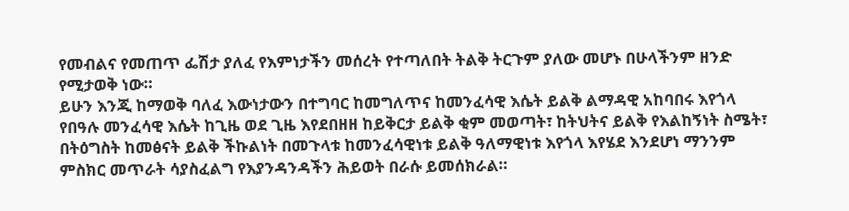የመብልና የመጠጥ ፌሽታ ያለፈ የእምነታችን መሰረት የተጣለበት ትልቅ ትርጉም ያለው መሆኑ በሁላችንም ዘንድ የሚታወቅ ነው።
ይሁን እንጂ ከማወቅ ባለፈ እውነታውን በተግባር ከመግለጥና ከመንፈሳዊ እሴት ይልቅ ልማዳዊ አከባበሩ እየጎላ የበዓሉ መንፈሳዊ እሴት ከጊዜ ወደ ጊዜ እየደበዘዘ ከይቅርታ ይልቅ ቂም መወጣት፣ ከትህትና ይልቅ የእልከኝነት ስሜት፣ በትዕግስት ከመፅናት ይልቅ ችኩልነት በመጉላቱ ከመንፈሳዊነቱ ይልቅ ዓለማዊነቱ እየጎላ እየሄደ እንደሆነ ማንንም ምስክር መጥራት ሳያስፈልግ የእያንዳንዳችን ሕይወት በራሱ ይመሰክራል።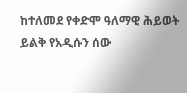ከተለመደ የቀድሞ ዓለማዊ ሕይወት ይልቅ የአዲሱን ሰው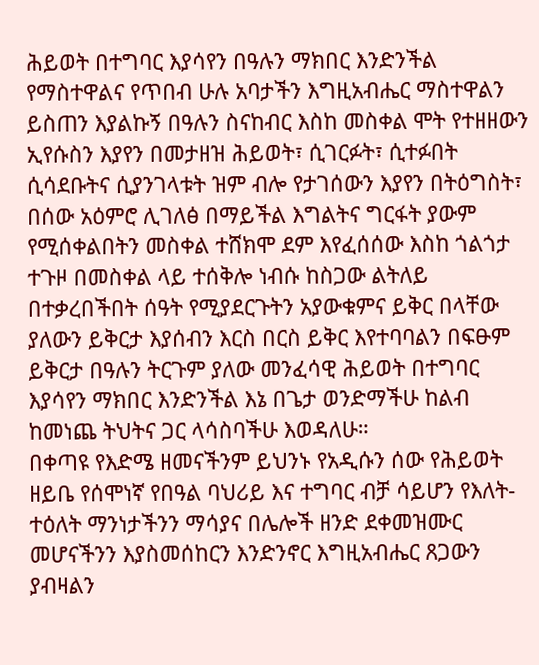ሕይወት በተግባር እያሳየን በዓሉን ማክበር እንድንችል የማስተዋልና የጥበብ ሁሉ አባታችን እግዚአብሔር ማስተዋልን ይስጠን እያልኩኝ በዓሉን ስናከብር እስከ መስቀል ሞት የተዘዘውን ኢየሱስን እያየን በመታዘዝ ሕይወት፣ ሲገርፉት፣ ሲተፉበት ሲሳደቡትና ሲያንገላቱት ዝም ብሎ የታገሰውን እያየን በትዕግስት፣ በሰው አዕምሮ ሊገለፅ በማይችል እግልትና ግርፋት ያውም የሚሰቀልበትን መስቀል ተሸክሞ ደም እየፈሰሰው እስከ ጎልጎታ ተጉዞ በመስቀል ላይ ተሰቅሎ ነብሱ ከስጋው ልትለይ በተቃረበችበት ሰዓት የሚያደርጉትን አያውቁምና ይቅር በላቸው ያለውን ይቅርታ እያሰብን እርስ በርስ ይቅር እየተባባልን በፍፁም ይቅርታ በዓሉን ትርጉም ያለው መንፈሳዊ ሕይወት በተግባር እያሳየን ማክበር እንድንችል እኔ በጌታ ወንድማችሁ ከልብ ከመነጨ ትህትና ጋር ላሳስባችሁ እወዳለሁ።
በቀጣዩ የእድሜ ዘመናችንም ይህንኑ የአዲሱን ሰው የሕይወት ዘይቤ የሰሞነኛ የበዓል ባህሪይ እና ተግባር ብቻ ሳይሆን የእለት-ተዕለት ማንነታችንን ማሳያና በሌሎች ዘንድ ደቀመዝሙር መሆናችንን እያስመሰከርን እንድንኖር እግዚአብሔር ጸጋውን ያብዛልን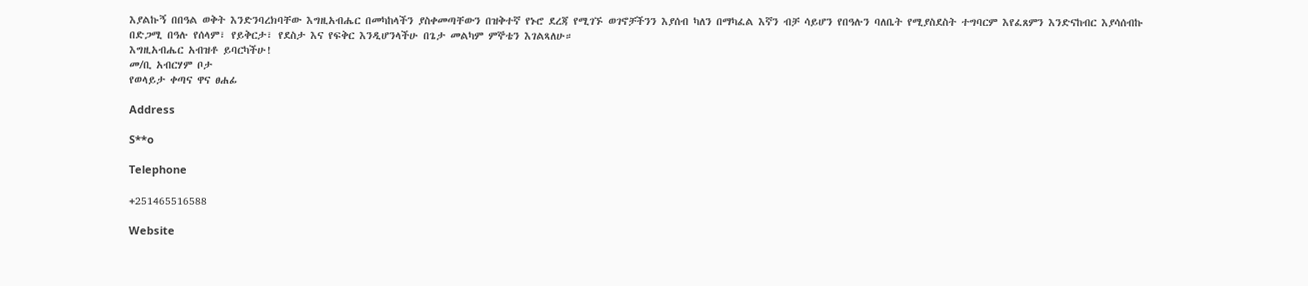እያልኩኝ በበዓል ወቅት እንድንባረክባቸው እግዚአብሔር በመካከላችን ያስቀመጣቸውን በዝቅተኛ የኑሮ ደረጃ የሚገኙ ወገኖቻችንን እያሰብ ካለን በማካፈል እኛን ብቻ ሳይሆን የበዓሉን ባለቤት የሚያስደስት ተግባርም እየፈጸምን እንድናከብር እያሳሰብኩ በድጋሚ በዓሉ የሰላም፣ የይቅርታ፣ የደስታ እና የፍቅር እንዲሆንላችሁ በጌታ መልካም ምኞቴን እገልጻለሁ።
እግዚአብሔር አብዝቶ ይባርካችሁ!
መ/ቢ አብርሃም ቦታ
የወላይታ ቀጣና ዋና ፀሐፊ

Address

S**o

Telephone

+251465516588

Website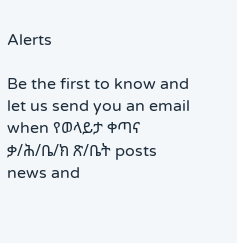Alerts

Be the first to know and let us send you an email when የወላይታ ቀጣና ቃ/ሕ/ቤ/ክ ጽ/ቤት posts news and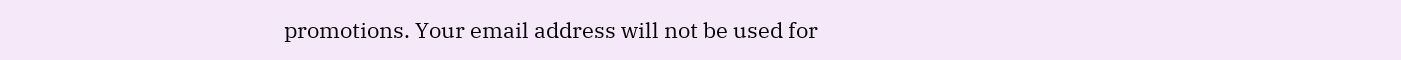promotions. Your email address will not be used for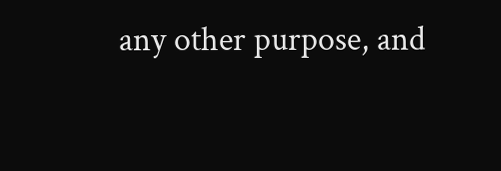any other purpose, and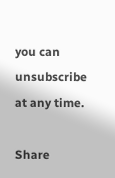you can unsubscribe at any time.

Share